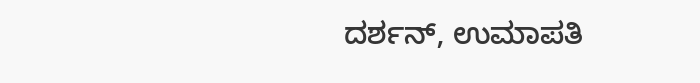ದರ್ಶನ್, ಉಮಾಪತಿ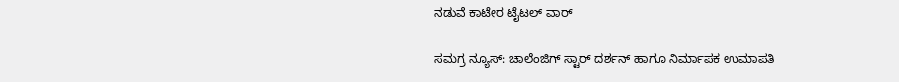ನಡುವೆ ಕಾಟೇರ ಟೈಟಲ್ ವಾರ್

ಸಮಗ್ರ ನ್ಯೂಸ್: ಚಾಲೆಂಜಿಗ್ ಸ್ಟಾರ್ ದರ್ಶನ್ ಹಾಗೂ ನಿರ್ಮಾಪಕ ಉಮಾಪತಿ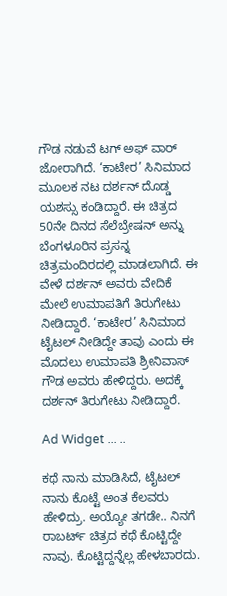ಗೌಡ ನಡುವೆ ಟಗ್ ಅಫ್ ವಾರ್ ಜೋರಾಗಿದೆ. ‘ಕಾಟೇರ’ ಸಿನಿಮಾದ ಮೂಲಕ ನಟ ದರ್ಶನ್ ದೊಡ್ಡ ಯಶಸ್ಸು ಕಂಡಿದ್ದಾರೆ. ಈ ಚಿತ್ರದ 50ನೇ ದಿನದ ಸೆಲೆಬ್ರೇಷನ್ ಅನ್ನು ಬೆಂಗಳೂರಿನ ಪ್ರಸನ್ನ ಚಿತ್ರಮಂದಿರದಲ್ಲಿ ಮಾಡಲಾಗಿದೆ. ಈ ವೇಳೆ ದರ್ಶನ್ ಅವರು ವೇದಿಕೆ ಮೇಲೆ ಉಮಾಪತಿಗೆ ತಿರುಗೇಟು ನೀಡಿದ್ದಾರೆ. ‘ಕಾಟೇರ’ ಸಿನಿಮಾದ ಟೈಟಲ್ ನೀಡಿದ್ದೇ ತಾವು ಎಂದು ಈ ಮೊದಲು ಉಮಾಪತಿ ಶ್ರೀನಿವಾಸ್ ಗೌಡ ಅವರು ಹೇಳಿದ್ದರು. ಅದಕ್ಕೆ ದರ್ಶನ್ ತಿರುಗೇಟು ನೀಡಿದ್ದಾರೆ.

Ad Widget ... ..

ಕಥೆ ನಾನು ಮಾಡಿಸಿದೆ, ಟೈಟಲ್ ನಾನು ಕೊಟ್ಟೆ ಅಂತ ಕೆಲವರು ಹೇಳಿದ್ರು. ಅಯ್ಯೋ ತಗಡೇ.. ನಿನಗೆ ರಾಬರ್ಟ್ ಚಿತ್ರದ ಕಥೆ ಕೊಟ್ಟಿದ್ದೇ ನಾವು. ಕೊಟ್ಟಿದ್ದನ್ನೆಲ್ಲ ಹೇಳಬಾರದು.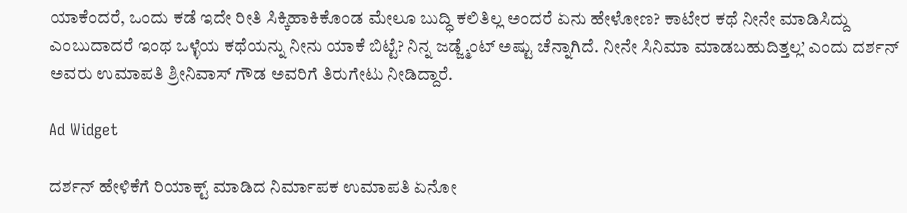ಯಾಕೆಂದರೆ, ಒಂದು ಕಡೆ ಇದೇ ರೀತಿ ಸಿಕ್ಕಿಹಾಕಿಕೊಂಡ ಮೇಲೂ ಬುದ್ಧಿ ಕಲಿತಿಲ್ಲ ಅಂದರೆ ಏನು ಹೇಳೋಣ? ಕಾಟೇರ ಕಥೆ ನೀನೇ ಮಾಡಿಸಿದ್ದು ಎಂಬುದಾದರೆ ಇಂಥ ಒಳ್ಳೆಯ ಕಥೆಯನ್ನು ನೀನು ಯಾಕೆ ಬಿಟ್ಟೆ? ನಿನ್ನ ಜಡ್ಜ್ಮೆಂಟ್ ಅಷ್ಟು ಚೆನ್ನಾಗಿದೆ. ನೀನೇ ಸಿನಿಮಾ ಮಾಡಬಹುದಿತ್ತಲ್ಲ’ ಎಂದು ದರ್ಶನ್ ಅವರು ಉಮಾಪತಿ ಶ್ರೀನಿವಾಸ್ ಗೌಡ ಅವರಿಗೆ ತಿರುಗೇಟು ನೀಡಿದ್ದಾರೆ.

Ad Widget

ದರ್ಶನ್ ಹೇಳಿಕೆಗೆ ರಿಯಾಕ್ಟ್ ಮಾಡಿದ ನಿರ್ಮಾಪಕ ಉಮಾಪತಿ ಏನೋ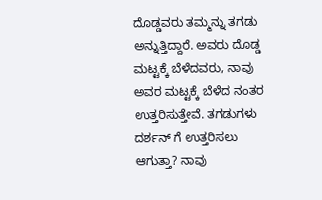ದೊಡ್ಡವರು ತಮ್ಮನ್ನು ತಗಡು ಅನ್ನುತ್ತಿದ್ದಾರೆ. ಅವರು ದೊಡ್ಡ ಮಟ್ಟಕ್ಕೆ ಬೆಳೆದವರು, ನಾವು ಅವರ ಮಟ್ಟಕ್ಕೆ ಬೆಳೆದ ನಂತರ ಉತ್ತರಿಸುತ್ತೇವೆ. ತಗಡುಗಳು ದರ್ಶನ್ ಗೆ ಉತ್ತರಿಸಲು ಆಗುತ್ತಾ? ನಾವು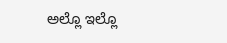ಅಲ್ಲೊ ಇಲ್ಲೊ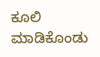ಕೂಲಿ ಮಾಡಿಕೊಂಡು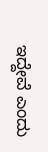ಇದ್ದೇವೆ ಎಂದು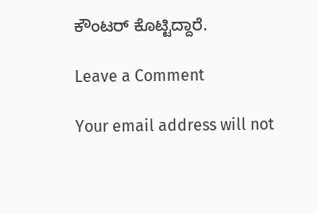ಕೌಂಟರ್ ಕೊಟ್ಟಿದ್ದಾರೆ.

Leave a Comment

Your email address will not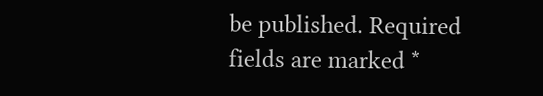be published. Required fields are marked *